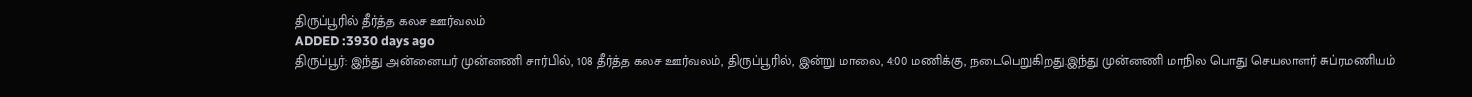திருப்பூரில் தீர்த்த கலச ஊர்வலம்
ADDED :3930 days ago
திருப்பூர்: இந்து அன்னையர் முன்னணி சார்பில், 108 தீர்த்த கலச ஊர்வலம், திருப்பூரில், இன்று மாலை, 4:00 மணிக்கு, நடைபெறுகிறது.இந்து முன்னணி மாநில பொது செயலாளர் சுப்ரமணியம்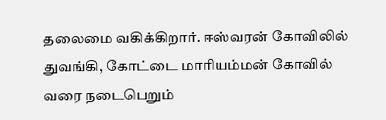தலைமை வகிக்கிறார். ஈஸ்வரன் கோவிலில் துவங்கி, கோட்டை மாரியம்மன் கோவில் வரை நடைபெறும்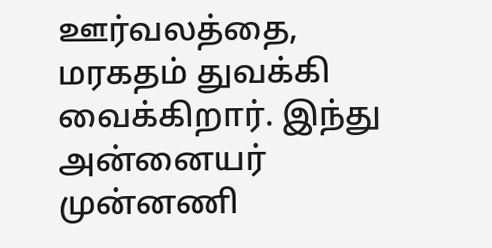ஊர்வலத்தை, மரகதம் துவக்கி வைக்கிறார். இந்து அன்னையர் முன்னணி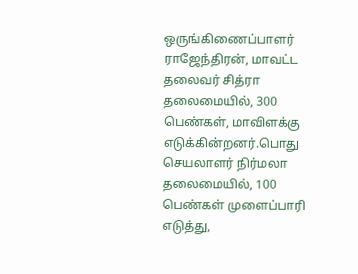ஒருங்கிணைப்பாளர் ராஜேந்திரன், மாவட்ட தலைவர் சித்ரா தலைமையில், 300 பெண்கள், மாவிளக்கு எடுக்கின்றனர்.பொது செயலாளர் நிர்மலா தலைமையில், 100 பெண்கள் முளைப்பாரி எடுத்து,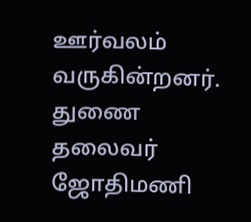ஊர்வலம் வருகின்றனர். துணை தலைவர் ஜோதிமணி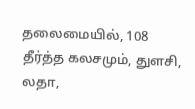தலைமையில், 108 தீர்த்த கலசமும், துளசி, லதா,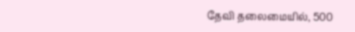தேவி தலைமையில், 500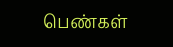பெண்கள்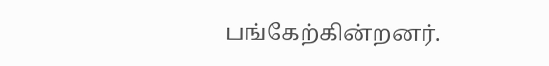பங்கேற்கின்றனர்.